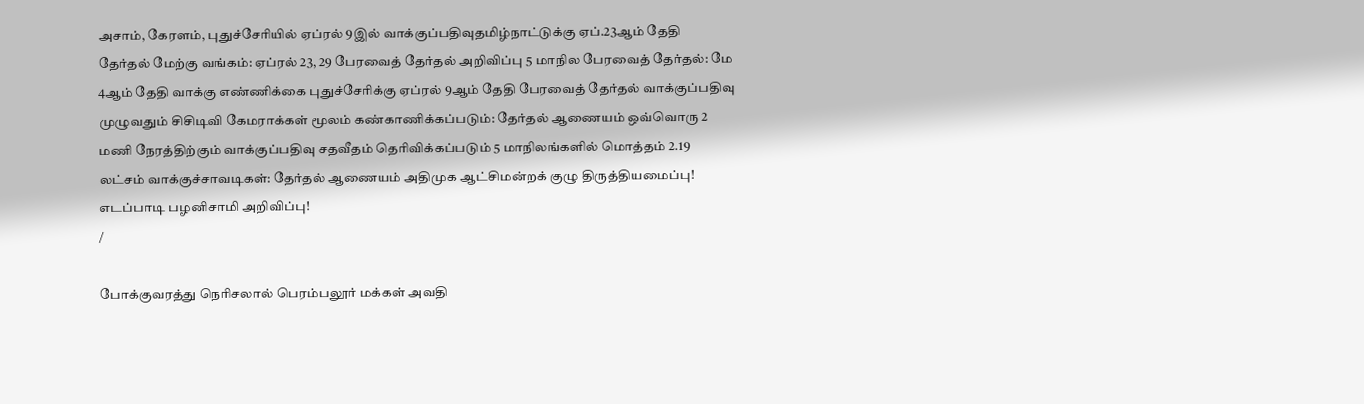அசாம், கேரளம், புதுச்சேரியில் ஏப்ரல் 9இல் வாக்குப்பதிவுதமிழ்நாட்டுக்கு ஏப்.23ஆம் தேதி தேர்தல் மேற்கு வங்கம்: ஏப்ரல் 23, 29 பேரவைத் தேர்தல் அறிவிப்பு 5 மாநில பேரவைத் தேர்தல்: மே 4ஆம் தேதி வாக்கு எண்ணிக்கை புதுச்சேரிக்கு ஏப்ரல் 9ஆம் தேதி பேரவைத் தேர்தல் வாக்குப்பதிவு முழுவதும் சிசிடிவி கேமராக்கள் மூலம் கண்காணிக்கப்படும்: தேர்தல் ஆணையம் ஒவ்வொரு 2 மணி நேரத்திற்கும் வாக்குப்பதிவு சதவீதம் தெரிவிக்கப்படும் 5 மாநிலங்களில் மொத்தம் 2.19 லட்சம் வாக்குச்சாவடிகள்: தேர்தல் ஆணையம் அதிமுக ஆட்சிமன்றக் குழு திருத்தியமைப்பு! எடப்பாடி பழனிசாமி அறிவிப்பு!
/

போக்குவரத்து நெரிசலால் பெரம்பலூர் மக்கள் அவதி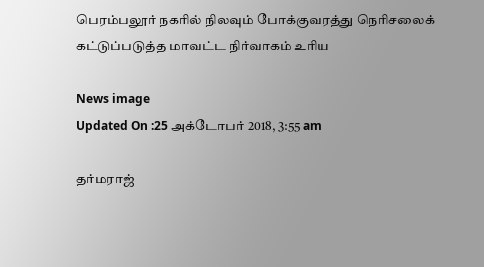பெரம்பலூர் நகரில் நிலவும் போக்குவரத்து நெரிசலைக் கட்டுப்படுத்த மாவட்ட நிர்வாகம் உரிய

News image
Updated On :25 அக்டோபர் 2018, 3:55 am

தர்மராஜ்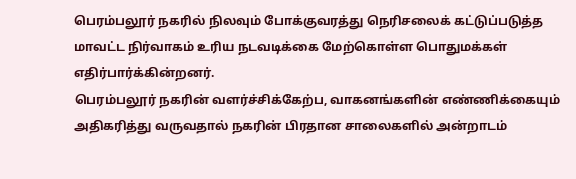பெரம்பலூர் நகரில் நிலவும் போக்குவரத்து நெரிசலைக் கட்டுப்படுத்த மாவட்ட நிர்வாகம் உரிய நடவடிக்கை மேற்கொள்ள பொதுமக்கள் எதிர்பார்க்கின்றனர்.
பெரம்பலூர் நகரின் வளர்ச்சிக்கேற்ப, வாகனங்களின் எண்ணிக்கையும் அதிகரித்து வருவதால் நகரின் பிரதான சாலைகளில் அன்றாடம்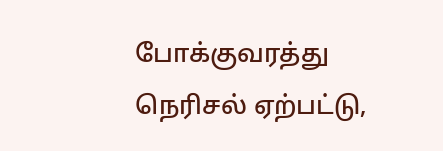போக்குவரத்து நெரிசல் ஏற்பட்டு,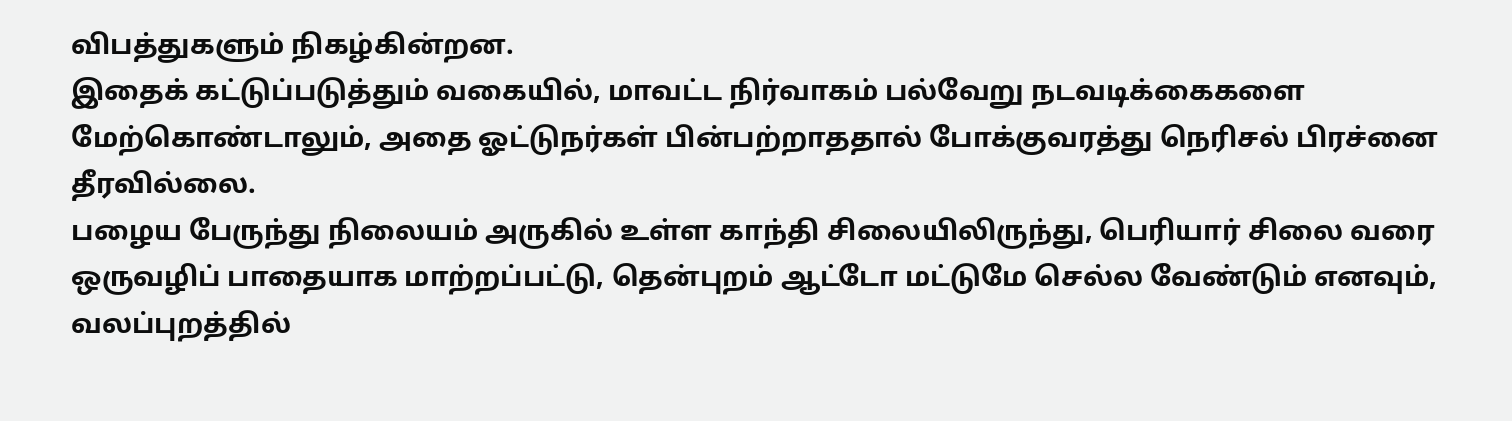விபத்துகளும் நிகழ்கின்றன.
இதைக் கட்டுப்படுத்தும் வகையில், மாவட்ட நிர்வாகம் பல்வேறு நடவடிக்கைகளை மேற்கொண்டாலும், அதை ஓட்டுநர்கள் பின்பற்றாததால் போக்குவரத்து நெரிசல் பிரச்னை தீரவில்லை.
பழைய பேருந்து நிலையம் அருகில் உள்ள காந்தி சிலையிலிருந்து, பெரியார் சிலை வரை ஒருவழிப் பாதையாக மாற்றப்பட்டு, தென்புறம் ஆட்டோ மட்டுமே செல்ல வேண்டும் எனவும், வலப்புறத்தில்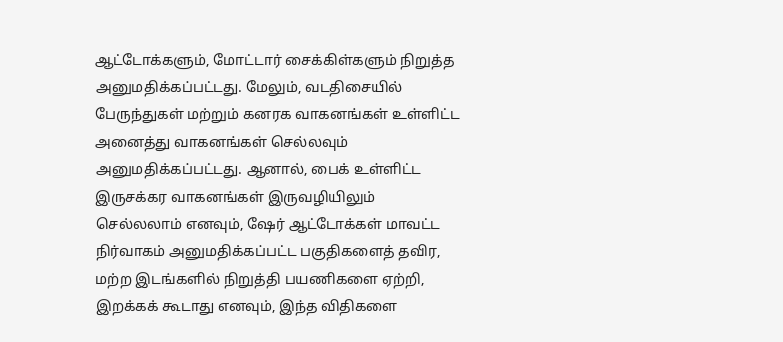ஆட்டோக்களும், மோட்டார் சைக்கிள்களும் நிறுத்த அனுமதிக்கப்பட்டது. மேலும், வடதிசையில் பேருந்துகள் மற்றும் கனரக வாகனங்கள் உள்ளிட்ட அனைத்து வாகனங்கள் செல்லவும் அனுமதிக்கப்பட்டது. ஆனால், பைக் உள்ளிட்ட இருசக்கர வாகனங்கள் இருவழியிலும் செல்லலாம் எனவும், ஷேர் ஆட்டோக்கள் மாவட்ட நிர்வாகம் அனுமதிக்கப்பட்ட பகுதிகளைத் தவிர, மற்ற இடங்களில் நிறுத்தி பயணிகளை ஏற்றி, இறக்கக் கூடாது எனவும், இந்த விதிகளை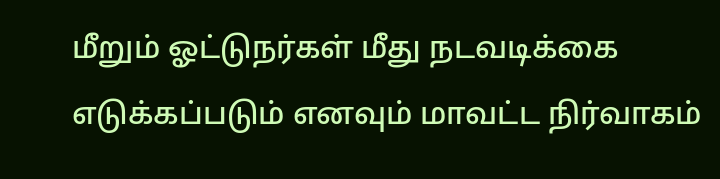மீறும் ஓட்டுநர்கள் மீது நடவடிக்கை எடுக்கப்படும் எனவும் மாவட்ட நிர்வாகம்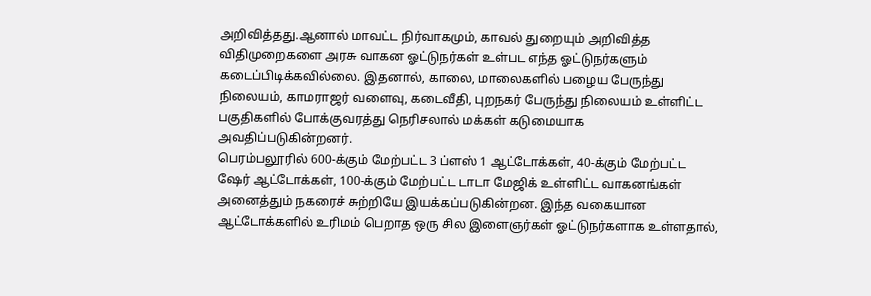அறிவித்தது.ஆனால் மாவட்ட நிர்வாகமும், காவல் துறையும் அறிவித்த விதிமுறைகளை அரசு வாகன ஓட்டுநர்கள் உள்பட எந்த ஓட்டுநர்களும் கடைப்பிடிக்கவில்லை. இதனால், காலை, மாலைகளில் பழைய பேருந்து நிலையம், காமராஜர் வளைவு, கடைவீதி, புறநகர் பேருந்து நிலையம் உள்ளிட்ட பகுதிகளில் போக்குவரத்து நெரிசலால் மக்கள் கடுமையாக அவதிப்படுகின்றனர்.
பெரம்பலூரில் 600-க்கும் மேற்பட்ட 3 ப்ளஸ் 1 ஆட்டோக்கள், 40-க்கும் மேற்பட்ட ஷேர் ஆட்டோக்கள், 100-க்கும் மேற்பட்ட டாடா மேஜிக் உள்ளிட்ட வாகனங்கள் அனைத்தும் நகரைச் சுற்றியே இயக்கப்படுகின்றன. இந்த வகையான ஆட்டோக்களில் உரிமம் பெறாத ஒரு சில இளைஞர்கள் ஓட்டுநர்களாக உள்ளதால்,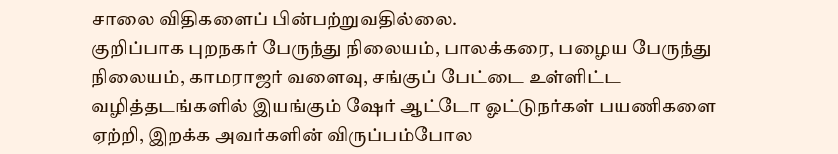சாலை விதிகளைப் பின்பற்றுவதில்லை.
குறிப்பாக புறநகர் பேருந்து நிலையம், பாலக்கரை, பழைய பேருந்து நிலையம், காமராஜர் வளைவு, சங்குப் பேட்டை உள்ளிட்ட வழித்தடங்களில் இயங்கும் ஷேர் ஆட்டோ ஓட்டுநர்கள் பயணிகளை ஏற்றி, இறக்க அவர்களின் விருப்பம்போல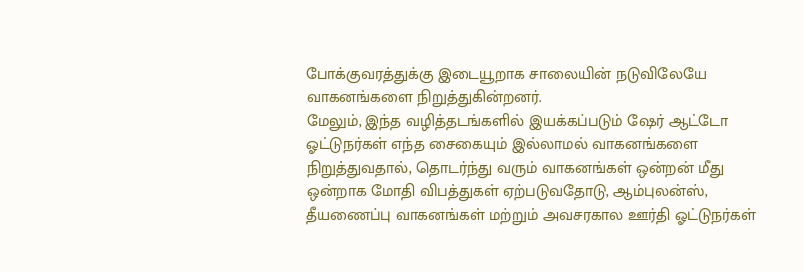போக்குவரத்துக்கு இடையூறாக சாலையின் நடுவிலேயே வாகனங்களை நிறுத்துகின்றனர்.
மேலும், இந்த வழித்தடங்களில் இயக்கப்படும் ஷேர் ஆட்டோ ஓட்டுநர்கள் எந்த சைகையும் இல்லாமல் வாகனங்களை நிறுத்துவதால், தொடர்ந்து வரும் வாகனங்கள் ஒன்றன் மீது ஒன்றாக மோதி விபத்துகள் ஏற்படுவதோடு, ஆம்புலன்ஸ், தீயணைப்பு வாகனங்கள் மற்றும் அவசரகால ஊர்தி ஓட்டுநர்கள்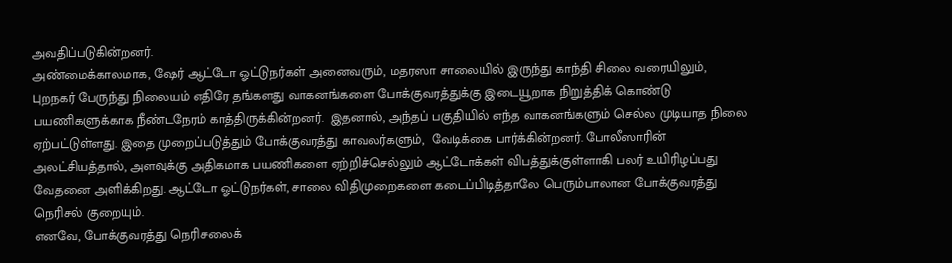அவதிப்படுகின்றனர்.
அண்மைக்காலமாக, ஷேர் ஆட்டோ ஓட்டுநர்கள் அனைவரும், மதரஸா சாலையில் இருந்து காந்தி சிலை வரையிலும், புறநகர் பேருந்து நிலையம் எதிரே தங்களது வாகனங்களை போக்குவரத்துக்கு இடையூறாக நிறுத்திக் கொண்டு பயணிகளுக்காக நீண்டநேரம் காத்திருக்கின்றனர்.  இதனால், அந்தப் பகுதியில் எந்த வாகனங்களும் செல்ல முடியாத நிலை ஏற்பட்டுள்ளது. இதை முறைப்படுத்தும் போக்குவரத்து காவலர்களும்,  வேடிக்கை பார்க்கின்றனர். போலீஸாரின் அலட்சியத்தால், அளவுக்கு அதிகமாக பயணிகளை ஏற்றிச்செல்லும் ஆட்டோக்கள் விபத்துக்குள்ளாகி பலர் உயிரிழப்பது வேதனை அளிக்கிறது. ஆட்டோ ஓட்டுநர்கள், சாலை விதிமுறைகளை கடைப்பிடித்தாலே பெரும்பாலான போக்குவரத்து நெரிசல் குறையும்.
எனவே, போக்குவரத்து நெரிசலைக்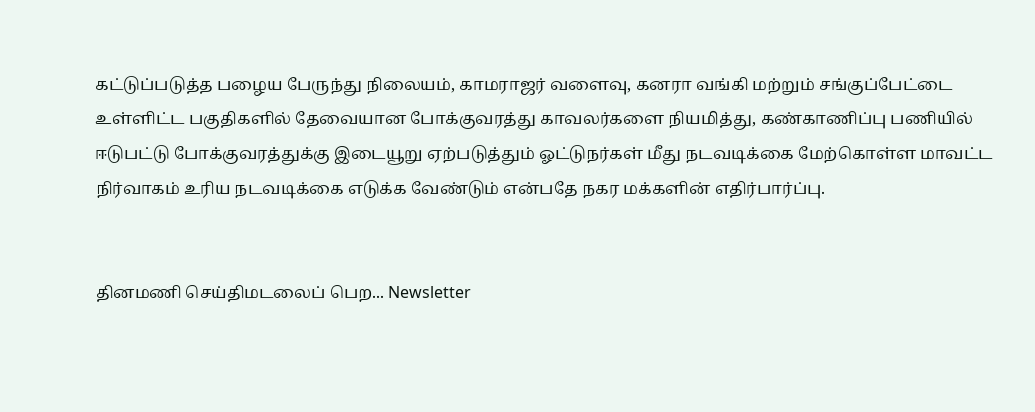கட்டுப்படுத்த பழைய பேருந்து நிலையம், காமராஜர் வளைவு, கனரா வங்கி மற்றும் சங்குப்பேட்டை உள்ளிட்ட பகுதிகளில் தேவையான போக்குவரத்து காவலர்களை நியமித்து, கண்காணிப்பு பணியில் ஈடுபட்டு போக்குவரத்துக்கு இடையூறு ஏற்படுத்தும் ஓட்டுநர்கள் மீது நடவடிக்கை மேற்கொள்ள மாவட்ட நிர்வாகம் உரிய நடவடிக்கை எடுக்க வேண்டும் என்பதே நகர மக்களின் எதிர்பார்ப்பு.


தினமணி செய்திமடலைப் பெற... Newsletter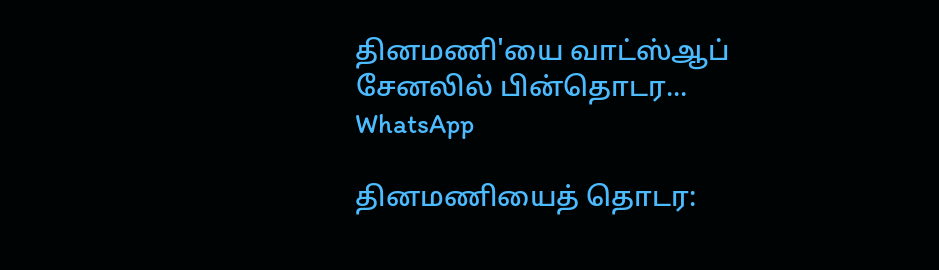தினமணி'யை வாட்ஸ்ஆப் சேனலில் பின்தொடர... WhatsApp

தினமணியைத் தொடர: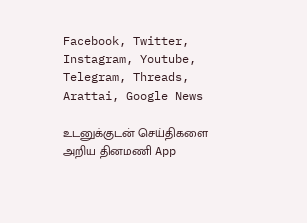Facebook, Twitter, Instagram, Youtube, Telegram, Threads, Arattai, Google News

உடனுக்குடன் செய்திகளை அறிய தினமணி App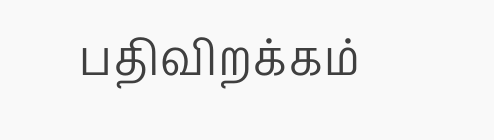பதிவிறக்கம்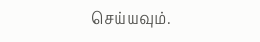செய்யவும்.